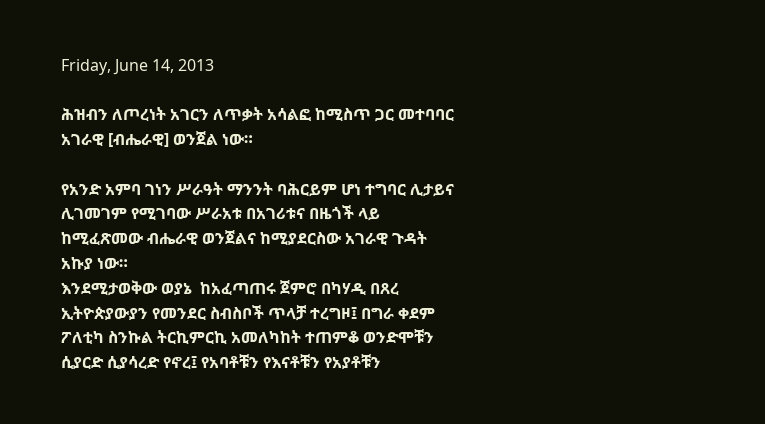Friday, June 14, 2013

ሕዝብን ለጦረነት አገርን ለጥቃት አሳልፎ ከሚስጥ ጋር መተባባር አገራዊ [ብሔራዊ] ወንጀል ነው።

የአንድ አምባ ገነን ሥራዓት ማንንት ባሕርይም ሆነ ተግባር ሊታይና ሊገመገም የሚገባው ሥራአቱ በአገሪቱና በዜጎች ላይ ከሚፈጽመው ብሔራዊ ወንጀልና ከሚያደርስው አገራዊ ጉዳት አኩያ ነው።
እንደሚታወቅው ወያኔ  ከአፈጣጠሩ ጀምሮ በካሃዲ በጸረ ኢትዮጵያውያን የመንደር ስብስቦች ጥላቻ ተረግዞ፤ በግራ ቀደም ፖለቲካ ስንኩል ትርኪምርኪ አመለካከት ተጠምቆ ወንድሞቹን ሲያርድ ሲያሳረድ የኖረ፤ የአባቶቹን የእናቶቹን የአያቶቹን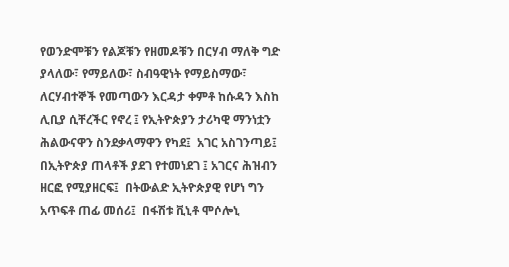የወንድሞቹን የልጆቹን የዘመዶቹን በርሃብ ማለቅ ግድ ያላለው፣ የማይለው፣ ስብዓዊነት የማይስማው፣ ለርሃብተኞች የመጣውን እርዳታ ቀምቶ ከሱዳን እስከ ሊቢያ ሲቸረችር የኖረ ፤ የኢትዮጵያን ታሪካዊ ማንነቷን ሕልውናዋን ስንደቃላማዋን የካደ፤  አገር አስገንጣይ፤  በኢትዮጵያ ጠላቶች ያደገ የተመነደገ ፤ አገርና ሕዝብን ዘርፎ የሚያዘርፍ፤  በትውልድ ኢትዮጵያዊ የሆነ ግን አጥፍቶ ጠፊ መሰሪ፤  በፋሽቱ ቪኒቶ ሞሶሎኒ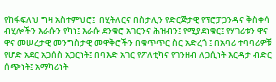የከፋፍለህ ግዛ አስተምህሮ፤  በሂትለርና በስታሊን የድርጅታዊ የፕሮፓጋንዳና ቅስቀሳ ብሂሎችን እራሱን የካነ፤ እራሱ ደንቁሮ አገርንና ሕዝብን፤ የሚያደነቁር፤ የሃገሪቱን ዋና ዋና መሠረታዊ መንግስታዊ መዋቅሮችን በቁጥጥር ስር አድረጎ ፤ በአባሪ ተባባሪዎቹ የሆድ አደር አጋሰስ አጋርነት፤ በባእድ አገር የፖለቲካና የገንዘብ ለጋሲነት እርዳታ ብድር ሰጭነት፤ አማካሪነት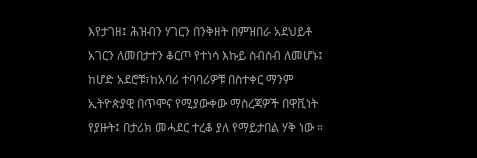እየታገዘ፤ ሕዝብን ሃገርን በንቅዘት በምዝበራ አደህይቶ አገርን ለመበታተን ቆርጦ የተነሳ እኩይ ስብስብ ለመሆኑ፤ ከሆድ አደሮቹ፣ከአባሪ ተባባሪዎቹ በስተቀር ማንም ኢትዮጵያዊ በጥሞና የሚያውቀው ማስረጃዎች በዋቪነት የያዙት፤ በታሪክ መሓደር ተረቆ ያለ የማይታበል ሃቅ ነው ።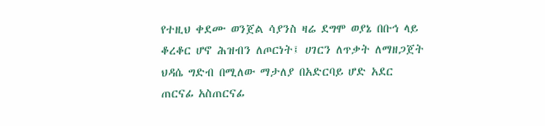የተዚህ ቀደሙ ወንጀል ሳያንስ ዛሬ ደግሞ ወያኔ በቡኅ ላይ ቆረቆር ሆኖ ሕዝብን ለጦርነት፤ ሀገርን ለጥቃት ለማዘጋጀት ህዳሴ ግድብ በሚለው ማታለያ በአድርባይ ሆድ አደር ጠርናፊ አስጠርናፊ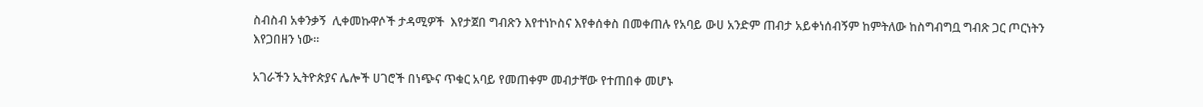ስብስብ አቀንቃኝ  ሊቀመኩዋሶች ታዳሚዎች  እየታጀበ ግብጽን እየተነኮስና እየቀሰቀስ በመቀጠሉ የአባይ ውሀ አንድም ጠብታ አይቀነሰብኝም ከምትለው ከስግብግቧ ግብጽ ጋር ጦርነትን እየጋበዘን ነው።

አገራችን ኢትዮጵያና ሌሎች ሀገሮች በነጭና ጥቁር አባይ የመጠቀም መብታቸው የተጠበቀ መሆኑ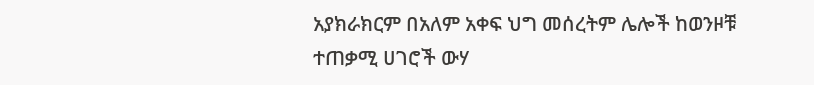አያክራክርም በአለም አቀፍ ህግ መሰረትም ሌሎች ከወንዞቹ ተጠቃሚ ሀገሮች ውሃ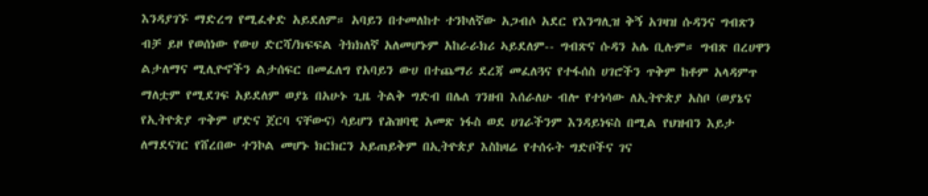እንዳያገኙ ማድረግ የሚፈቀድ አይደለም። አባይን በተመለከተ ተንኮለኛው አጋብሶ አደር የእንግሊዝ ቅኝ አገዛዝ ሱዳንና ግብጽን ብቻ ይዞ የወሰነው የውሀ ድርሻ/ክፍፍል ትክክለኛ አለመሆኑም አከራራክሪ ኣይደለም-- ግብጽና ሱዳን አሌ ቢሉም። ግብጽ በረሀዋን ልታለማና ሚሊዮኖችን ልታሰፍር በመፈለግ የአባይን ውሀ በተጨማሪ ደረጃ መፈለጓና የተፋሰስ ሀገሮችን ጥቅም ከቶም አላዳምጥ ማለቷም የሚደገፍ አይደለም ወያኔ በአሁኑ ጊዜ ትልቅ ግድብ በሌለ ገንዘብ እሰራለሁ ብሎ የተነሳው ለኢትዮጵያ አስቦ (ወያኔና የኢትዮጵያ ጥቅም ሆድና ጀርባ ናቸውና) ሳይሆን የሕዝባዊ አመጽ ነፋስ ወደ ሀገራችንም እንዳይነፍስ በሚል የህዝብን እይታ ለማደናገር የሸረበው ተንኮል መሆኑ ክርክርን አይጠይቅም በኢትዮጵያ እስከዛሬ የተሰሩት ግድቦችና ገና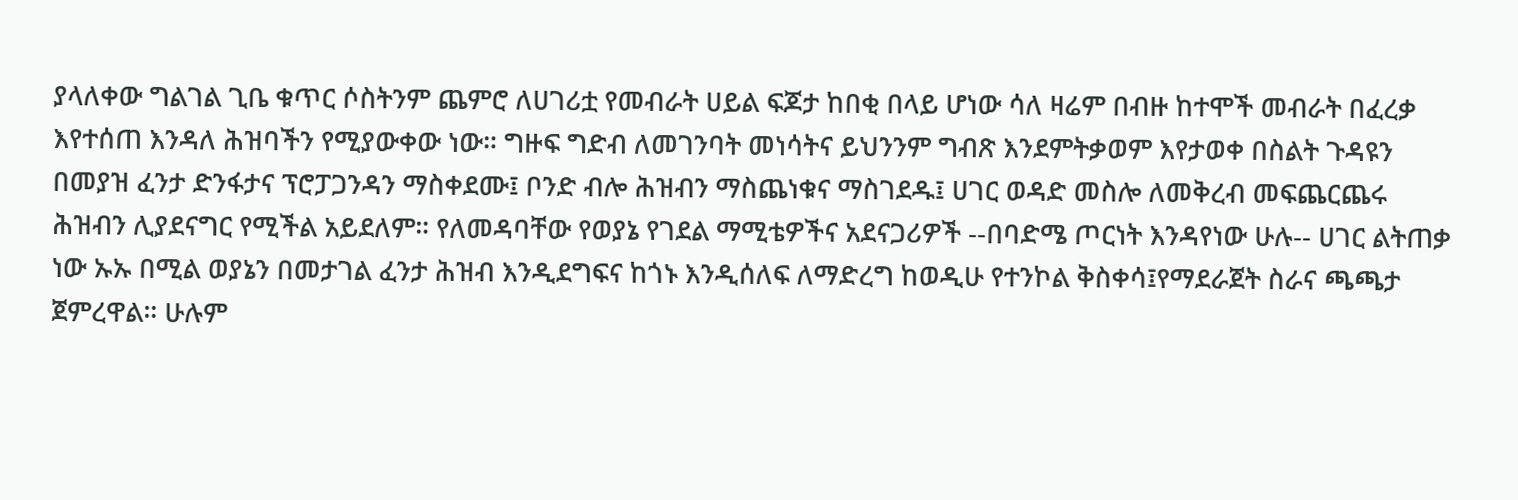ያላለቀው ግልገል ጊቤ ቁጥር ሶስትንም ጨምሮ ለሀገሪቷ የመብራት ሀይል ፍጆታ ከበቂ በላይ ሆነው ሳለ ዛሬም በብዙ ከተሞች መብራት በፈረቃ እየተሰጠ እንዳለ ሕዝባችን የሚያውቀው ነው። ግዙፍ ግድብ ለመገንባት መነሳትና ይህንንም ግብጽ እንደምትቃወም እየታወቀ በስልት ጉዳዩን በመያዝ ፈንታ ድንፋታና ፕሮፓጋንዳን ማስቀደሙ፤ ቦንድ ብሎ ሕዝብን ማስጨነቁና ማስገደዱ፤ ሀገር ወዳድ መስሎ ለመቅረብ መፍጨርጨሩ ሕዝብን ሊያደናግር የሚችል አይደለም። የለመዳባቸው የወያኔ የገደል ማሚቴዎችና አደናጋሪዎች --በባድሜ ጦርነት እንዳየነው ሁሉ-- ሀገር ልትጠቃ ነው ኡኡ በሚል ወያኔን በመታገል ፈንታ ሕዝብ እንዲደግፍና ከጎኑ እንዲሰለፍ ለማድረግ ከወዲሁ የተንኮል ቅስቀሳ፤የማደራጀት ስራና ጫጫታ ጀምረዋል። ሁሉም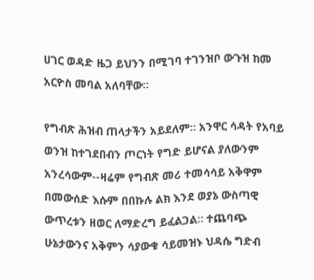ሀገር ወዳድ ዜጋ ይህንን በሚገባ ተገንዝቦ ውጉዝ ከመ አርዮስ መባል አለባቸው።

የግብጽ ሕዝብ ጠላታችን አይደለም። አንዋር ሳዳት የአባይ ወንዝ ከተገደበብን ጦርነት የግድ ይሆናል ያለውንም አንረሳውም--ዛሬም የግብጽ መሪ ተመሳሳይ አቅዋም በመውሰድ እሱም በበኩሉ ልክ እንደ ወያኔ ውስጣዊ ውጥረቱን ዘወር ለማድረግ ይፈልጋል። ተጨባጭ ሁኔታውንና አቅምን ሳያውቁ ሳይመዝኑ ህዳሴ ግድብ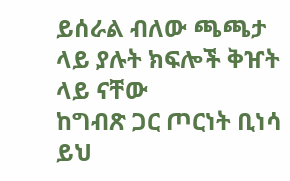ይሰራል ብለው ጫጫታ ላይ ያሉት ክፍሎች ቅዠት ላይ ናቸው
ከግብጽ ጋር ጦርነት ቢነሳ ይህ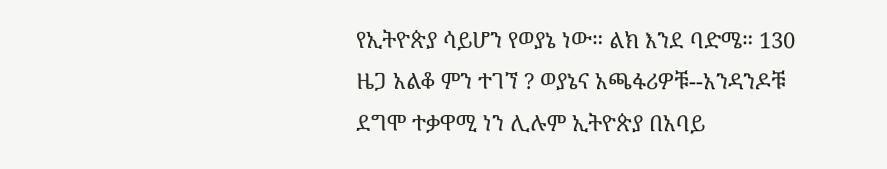የኢትዮጵያ ሳይሆን የወያኔ ነው። ልክ እንደ ባድሜ። 130 ዜጋ አልቆ ምን ተገኘ ? ወያኔና አጫፋሪዎቹ--አንዳንዶቹ ደግሞ ተቃዋሚ ነን ሊሉም ኢትዮጵያ በአባይ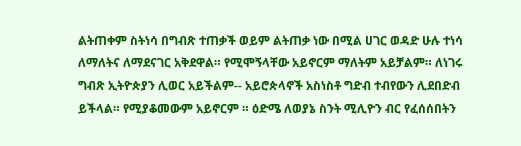ልትጠቀም ስትነሳ በግብጽ ተጠቃች ወይም ልትጠቃ ነው በሚል ሀገር ወዳድ ሁሉ ተነሳ ለማለትና ለማደናገር አቅደዋል። የሚሞኝላቸው አይኖርም ማለትም አይቻልም። ለነገሩ ግብጽ ኢትዮጵያን ሊወር አይችልም-- አይሮጵላኖች አስነስቶ ግድብ ተብየውን ሊደበድብ ይችላል። የሚያቆመውም አይኖርም ። ዕድሜ ለወያኔ ስንት ሚሊዮን ብር የፈሰሰበትን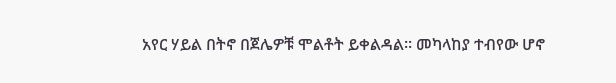አየር ሃይል በትኖ በጀሌዎቹ ሞልቶት ይቀልዳል። መካላከያ ተብየው ሆኖ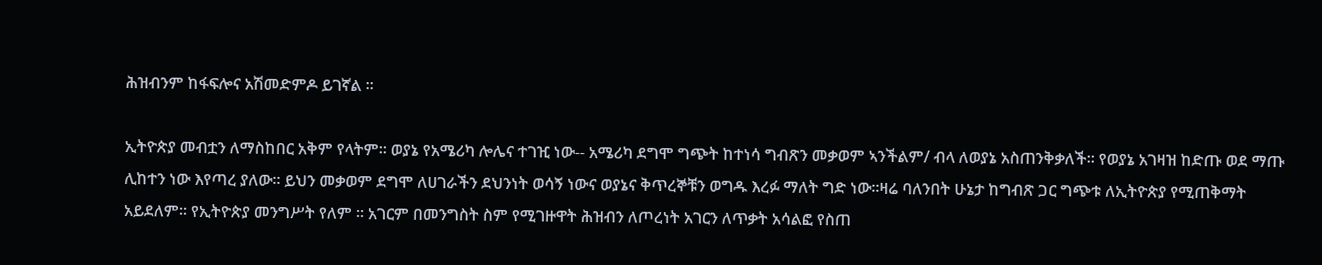ሕዝብንም ከፋፍሎና አሽመድምዶ ይገኛል ።

ኢትዮጵያ መብቷን ለማስከበር አቅም የላትም። ወያኔ የአሜሪካ ሎሌና ተገዢ ነው-- አሜሪካ ደግሞ ግጭት ከተነሳ ግብጽን መቃወም ኣንችልም/ ብላ ለወያኔ አስጠንቅቃለች። የወያኔ አገዛዝ ከድጡ ወደ ማጡ ሊከተን ነው እየጣረ ያለው። ይህን መቃወም ደግሞ ለሀገራችን ደህንነት ወሳኝ ነውና ወያኔና ቅጥረኞቹን ወግዱ እረፉ ማለት ግድ ነው።ዛሬ ባለንበት ሁኔታ ከግብጽ ጋር ግጭቱ ለኢትዮጵያ የሚጠቅማት አይደለም። የኢትዮጵያ መንግሥት የለም ። አገርም በመንግስት ስም የሚገዙዋት ሕዝብን ለጦረነት አገርን ለጥቃት አሳልፎ የስጠ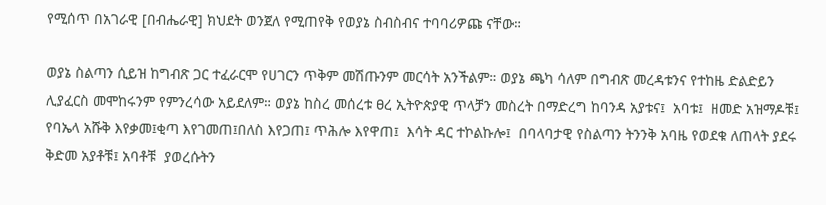የሚሰጥ በአገራዊ [በብሔራዊ] ክህደት ወንጀለ የሚጠየቅ የወያኔ ስብስብና ተባባሪዎጩ ናቸው።

ወያኔ ስልጣን ሲይዝ ከግብጽ ጋር ተፈራርሞ የሀገርን ጥቅም መሽጡንም መርሳት አንችልም። ወያኔ ጫካ ሳለም በግብጽ መረዳቱንና የተከዜ ድልድይን ሊያፈርስ መሞከሩንም የምንረሳው አይደለም። ወያኔ ከስረ መሰረቱ ፀረ ኢትዮጵያዊ ጥላቻን መስረት በማድረግ ከባንዳ አያቱና፤  አባቱ፤  ዘመድ አዝማዶቹ፤  የባኤላ አሹቅ እየቃመ፤ቂጣ እየገመጠ፤በለስ እየጋጠ፤ ጥሕሎ እየዋጠ፤  እሳት ዳር ተኮልኩሎ፤  በባላባታዊ የስልጣን ትንንቅ አባዜ የወደቁ ለጠላት ያደሩ ቅድመ አያቶቹ፤ አባቶቹ  ያወረሱትን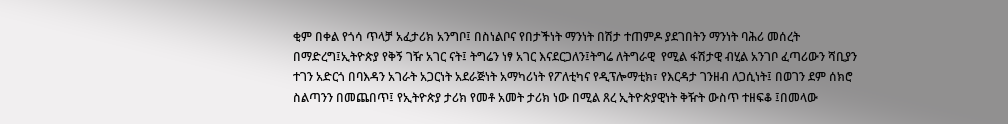ቂም በቀል የጎሳ ጥላቻ አፈታሪክ አንግቦ፤ በስነልቦና የበታችነት ማንነት በሽታ ተጠምዶ ያደገበትን ማንነት ባሕሪ መሰረት በማድረግ፤ኢትዮጵያ የቅኝ ገዥ አገር ናት፤ ትግሬን ነፃ አገር እናደርጋለን፤ትግሬ ለትግራዊ  የሚል ፋሽታዊ ብሂል አንገቦ ፈጣሪውን ሻቢያን ተገን አድርጎ በባእዳን አገራት አጋርነት አደራጅነት አማካሪነት የፖለቲካና የዲፕሎማቲክ፣ የእርዳታ ገንዘብ ለጋሲነት፤ በወገን ደም ሰክሮ ስልጣንን በመጨበጥ፤ የኢትዮጵያ ታሪክ የመቶ አመት ታሪክ ነው በሚል ጸረ ኢትዮጵያዊነት ቅዥት ውስጥ ተዘፍቆ ፤በመላው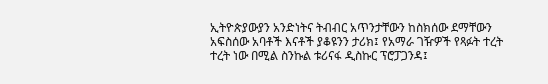ኢትዮጵያውያን አንድነትና ትብብር አጥንታቸውን ከስክሰው ደማቸውን አፍስሰው አባቶች እናቶች ያቆዩንን ታሪክ፤ የአማራ ገዥዎች የጻፉት ተረት ተረት ነው በሚል ስንኩል ቱሪናፋ ዲስኩር ፕሮፓጋንዳ፤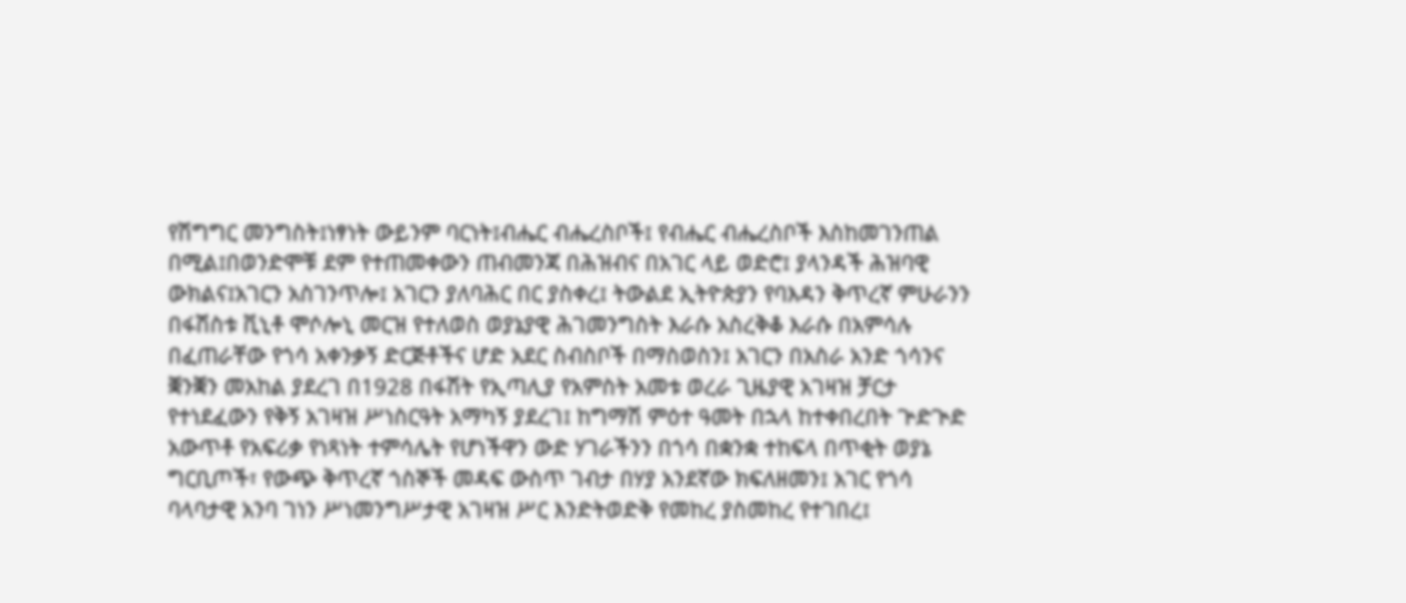የሽግግር መንግስት፤ነፃነት ውይንም ባርነት፤ብሔር ብሔረስቦች፤ የብሔር ብሔረስቦች እስከመገንጠል በሚል፤በወንድሞቹ ደም የተጠመቀውን ጠብመንጃ በሕዝብና በአገር ላይ ወድሮ፤ ያላንዳች ሕዝባዊ ውክልና፤አገርን አስገንጥሎ፤ አገርን ያለባሕር በር ያስቀረ፤ ትውልደ ኢትዮጵያን የባእዳን ቅጥረኛ ምሁራንን በፋሽስቱ ቪኒቶ ሞሶሎኒ መርዝ የተለወስ ወያኔያዊ ሕገመንግስት እራሱ አስረቅቆ እራሱ በአምሳሉ በፈጠራቸው የጎሳ አቀንቃኝ ድርጅቶችና ሆድ አደር ስብስቦች በማስወስን፤ አገርን በአስራ አንድ ጎሳንና ቛንቛን መአከል ያደረገ በ1928 በፋሽት የኢጣሊያ የአምስት አመቱ ወረራ ጊዜያዊ አገዛዝ ቻርታ የተነደፈውን የቅኝ አገዛዝ ሥነስርዓት አማካኝ ያደረገ፤ ከግማሽ ምዕተ ዓመት በኋላ ከተቀበረበት ጕድጒድ አውጥቶ የአፍሪቃ የነጻነት ተምሳሌት የሆነችዋን ውድ ሃገራችንን በጎሳ በቋንቋ ተከፍላ በጥቂት ወያኔ ግርቢጦች፣ የውጭ ቅጥረኛ ጎስኞች መዳፍ ውስጥ ገብታ በሃያ አንደኛው ክፍለዘመን፤ አገር የጎሳ ባላባታዊ አንባ ገነን ሥነመንግሥታዊ አገዛዝ ሥር እንድትወድቅ የመከረ ያስመከረ የተገበረ፤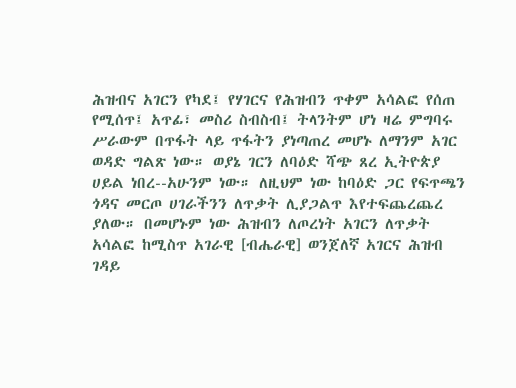ሕዝብና አገርን የካደ፤ የሃገርና የሕዝብን ጥቀም አሳልፎ የሰጠ የሚሰጥ፤ አጥፊ፣ መስሪ ስብስብ፤ ትላንትም ሆነ ዛሬ ምግባሩ ሥራውም በጥፋት ላይ ጥፋትን ያነጣጠረ መሆኑ ለማንም አገር ወዳድ ግልጽ ነው። ወያኔ ገርን ለባዕድ ሻጭ ጸረ ኢትዮጵያ ሀይል ነበረ--አሁንም ነው። ለዚህም ነው ከባዕድ ጋር የፍጥጫን ጎዳና መርጦ ሀገራችንን ለጥቃት ሊያጋልጥ እየተፍጨረጨረ ያለው። በመሆኑም ነው ሕዝብን ለጦረነት አገርን ለጥቃት አሳልፎ ከሚስጥ አገራዊ [ብሔራዊ] ወንጀለኛ አገርና ሕዝብ ገዳይ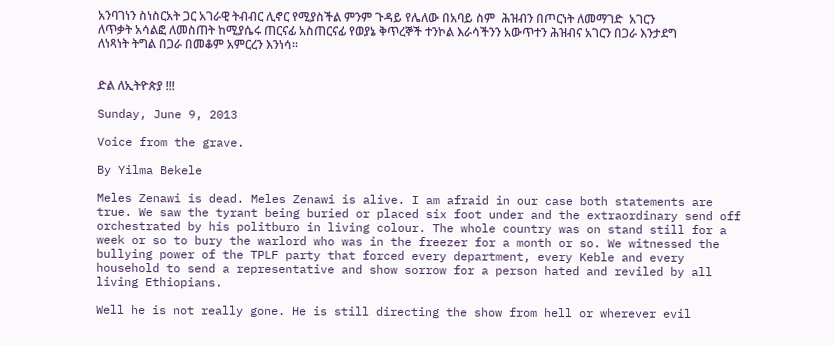አንባገነን ስነስርአት ጋር አገራዊ ትብብር ሊኖር የሚያስችል ምንም ጉዳይ የሌለው በአባይ ስም  ሕዝብን በጦርነት ለመማገድ  አገርን ለጥቃት አሳልፎ ለመስጠት ከሚያሴሩ ጠርናፊ አስጠርናፊ የወያኔ ቅጥረኞች ተንኮል እራሳችንን አውጥተን ሕዝብና አገርን በጋራ እንታደግ ለነጻነት ትግል በጋራ በመቆም አምርረን እንነሳ።


ድል ለኢትዮጵያ !!!

Sunday, June 9, 2013

Voice from the grave.

By Yilma Bekele

Meles Zenawi is dead. Meles Zenawi is alive. I am afraid in our case both statements are true. We saw the tyrant being buried or placed six foot under and the extraordinary send off orchestrated by his politburo in living colour. The whole country was on stand still for a week or so to bury the warlord who was in the freezer for a month or so. We witnessed the bullying power of the TPLF party that forced every department, every Keble and every household to send a representative and show sorrow for a person hated and reviled by all living Ethiopians.

Well he is not really gone. He is still directing the show from hell or wherever evil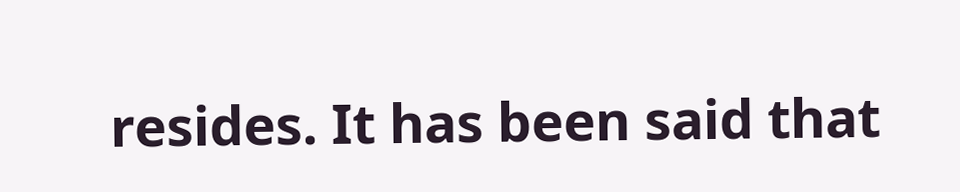resides. It has been said that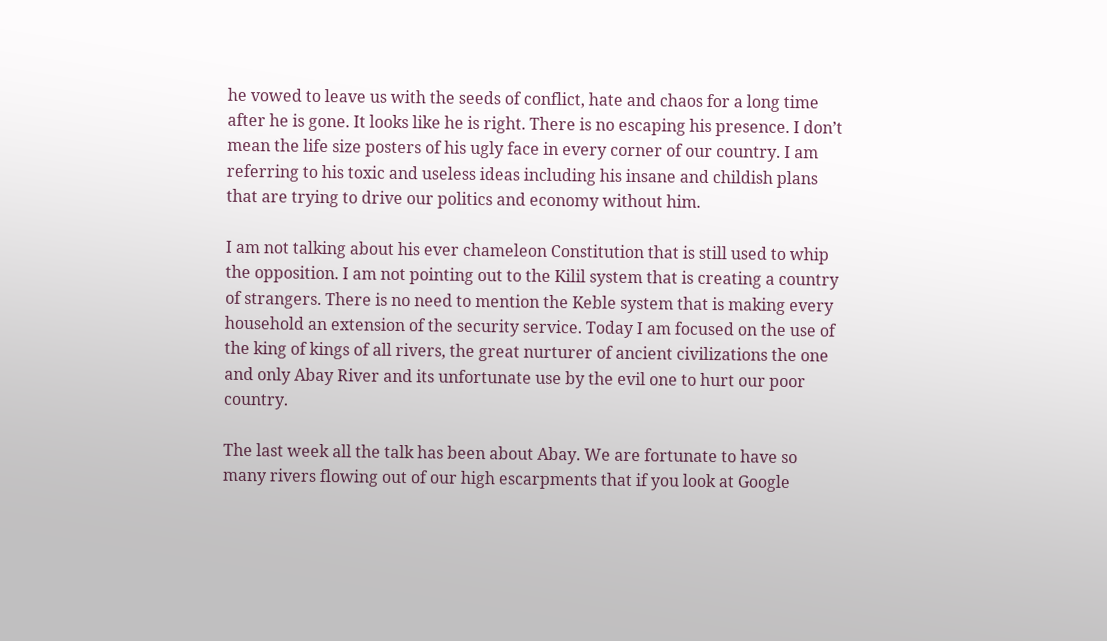he vowed to leave us with the seeds of conflict, hate and chaos for a long time after he is gone. It looks like he is right. There is no escaping his presence. I don’t mean the life size posters of his ugly face in every corner of our country. I am referring to his toxic and useless ideas including his insane and childish plans that are trying to drive our politics and economy without him.

I am not talking about his ever chameleon Constitution that is still used to whip the opposition. I am not pointing out to the Kilil system that is creating a country of strangers. There is no need to mention the Keble system that is making every household an extension of the security service. Today I am focused on the use of the king of kings of all rivers, the great nurturer of ancient civilizations the one and only Abay River and its unfortunate use by the evil one to hurt our poor country.

The last week all the talk has been about Abay. We are fortunate to have so many rivers flowing out of our high escarpments that if you look at Google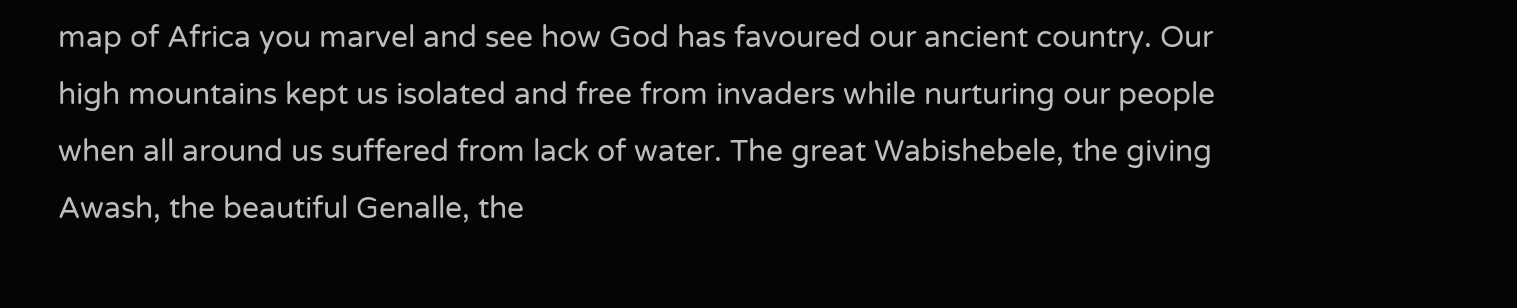map of Africa you marvel and see how God has favoured our ancient country. Our high mountains kept us isolated and free from invaders while nurturing our people when all around us suffered from lack of water. The great Wabishebele, the giving Awash, the beautiful Genalle, the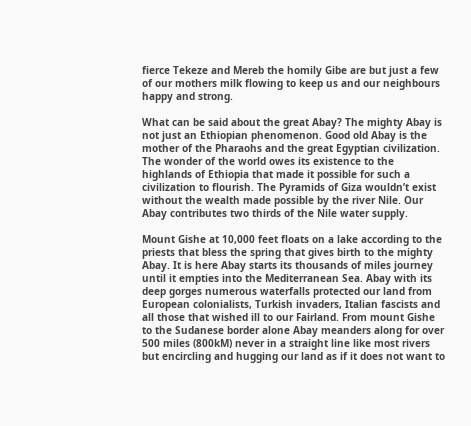fierce Tekeze and Mereb the homily Gibe are but just a few of our mothers milk flowing to keep us and our neighbours happy and strong.

What can be said about the great Abay? The mighty Abay is not just an Ethiopian phenomenon. Good old Abay is the mother of the Pharaohs and the great Egyptian civilization. The wonder of the world owes its existence to the highlands of Ethiopia that made it possible for such a civilization to flourish. The Pyramids of Giza wouldn’t exist without the wealth made possible by the river Nile. Our Abay contributes two thirds of the Nile water supply.

Mount Gishe at 10,000 feet floats on a lake according to the priests that bless the spring that gives birth to the mighty Abay. It is here Abay starts its thousands of miles journey until it empties into the Mediterranean Sea. Abay with its deep gorges numerous waterfalls protected our land from European colonialists, Turkish invaders, Italian fascists and all those that wished ill to our Fairland. From mount Gishe to the Sudanese border alone Abay meanders along for over 500 miles (800kM) never in a straight line like most rivers but encircling and hugging our land as if it does not want to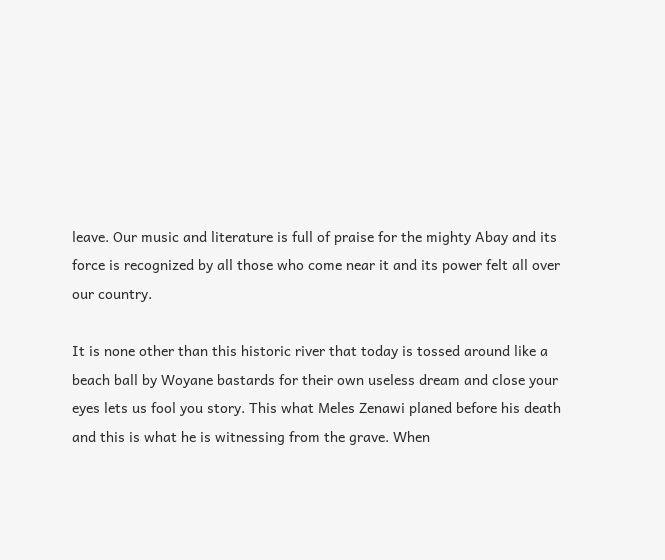leave. Our music and literature is full of praise for the mighty Abay and its force is recognized by all those who come near it and its power felt all over our country.

It is none other than this historic river that today is tossed around like a beach ball by Woyane bastards for their own useless dream and close your eyes lets us fool you story. This what Meles Zenawi planed before his death and this is what he is witnessing from the grave. When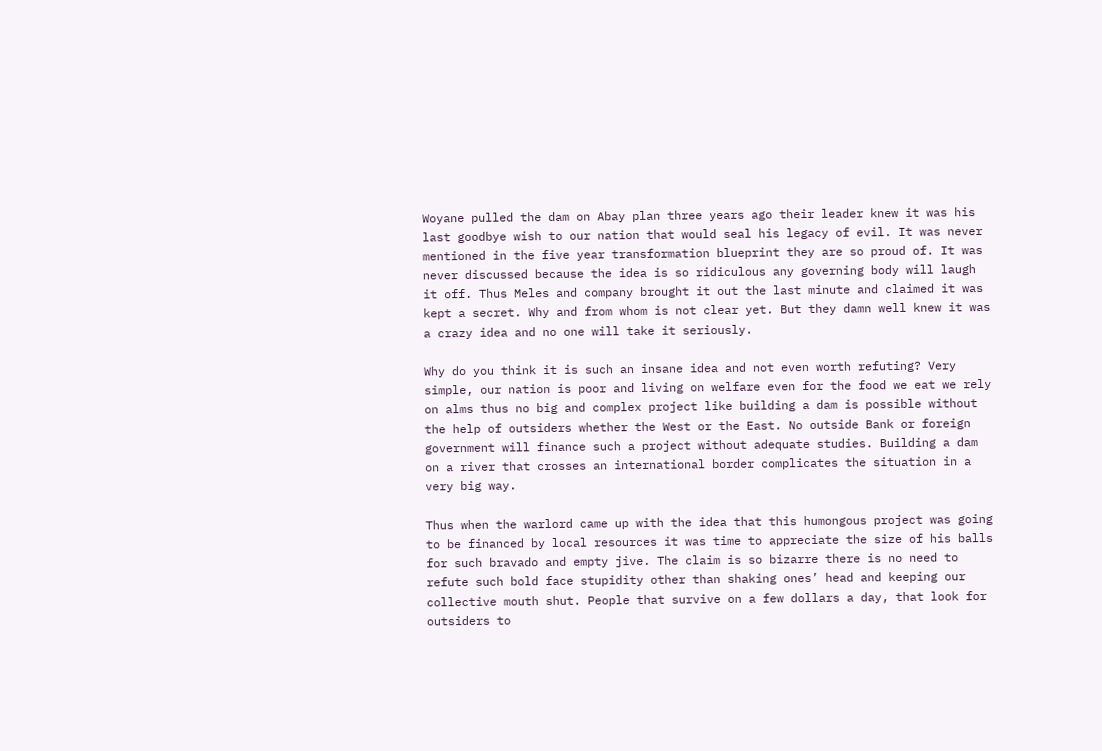Woyane pulled the dam on Abay plan three years ago their leader knew it was his last goodbye wish to our nation that would seal his legacy of evil. It was never mentioned in the five year transformation blueprint they are so proud of. It was never discussed because the idea is so ridiculous any governing body will laugh it off. Thus Meles and company brought it out the last minute and claimed it was kept a secret. Why and from whom is not clear yet. But they damn well knew it was a crazy idea and no one will take it seriously.

Why do you think it is such an insane idea and not even worth refuting? Very simple, our nation is poor and living on welfare even for the food we eat we rely on alms thus no big and complex project like building a dam is possible without the help of outsiders whether the West or the East. No outside Bank or foreign government will finance such a project without adequate studies. Building a dam on a river that crosses an international border complicates the situation in a very big way.

Thus when the warlord came up with the idea that this humongous project was going to be financed by local resources it was time to appreciate the size of his balls for such bravado and empty jive. The claim is so bizarre there is no need to refute such bold face stupidity other than shaking ones’ head and keeping our collective mouth shut. People that survive on a few dollars a day, that look for outsiders to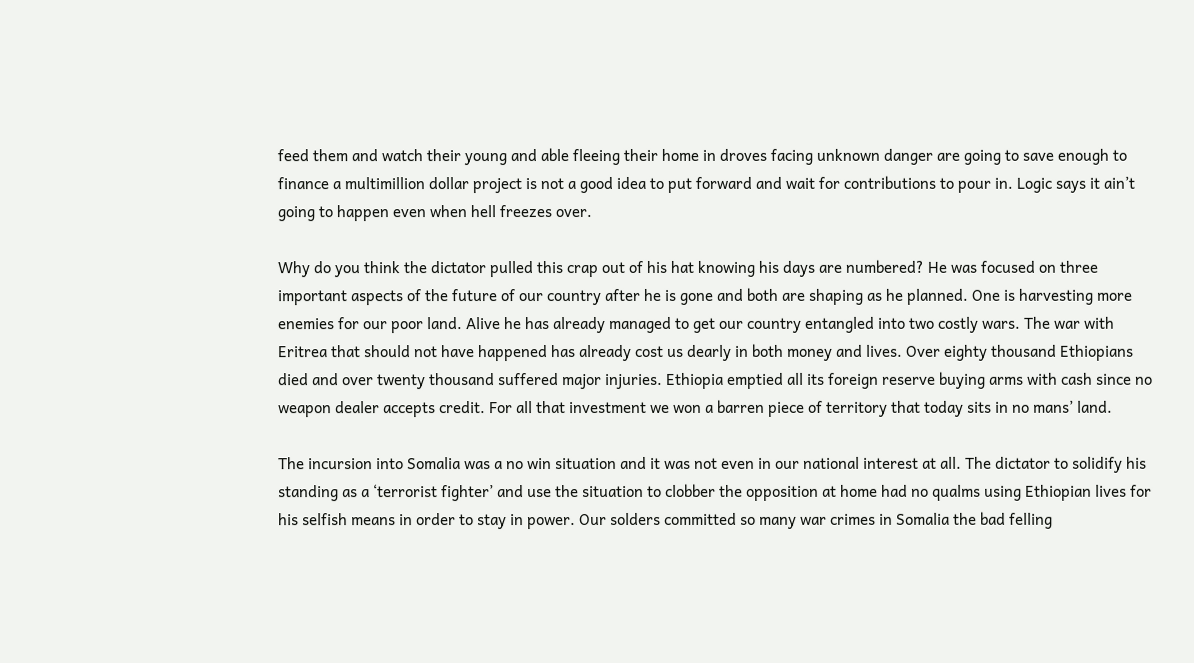feed them and watch their young and able fleeing their home in droves facing unknown danger are going to save enough to finance a multimillion dollar project is not a good idea to put forward and wait for contributions to pour in. Logic says it ain’t going to happen even when hell freezes over.

Why do you think the dictator pulled this crap out of his hat knowing his days are numbered? He was focused on three important aspects of the future of our country after he is gone and both are shaping as he planned. One is harvesting more enemies for our poor land. Alive he has already managed to get our country entangled into two costly wars. The war with Eritrea that should not have happened has already cost us dearly in both money and lives. Over eighty thousand Ethiopians died and over twenty thousand suffered major injuries. Ethiopia emptied all its foreign reserve buying arms with cash since no weapon dealer accepts credit. For all that investment we won a barren piece of territory that today sits in no mans’ land.

The incursion into Somalia was a no win situation and it was not even in our national interest at all. The dictator to solidify his standing as a ‘terrorist fighter’ and use the situation to clobber the opposition at home had no qualms using Ethiopian lives for his selfish means in order to stay in power. Our solders committed so many war crimes in Somalia the bad felling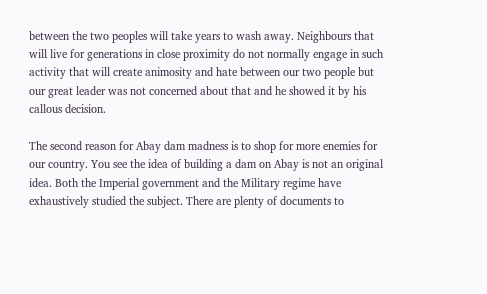between the two peoples will take years to wash away. Neighbours that will live for generations in close proximity do not normally engage in such activity that will create animosity and hate between our two people but our great leader was not concerned about that and he showed it by his callous decision.

The second reason for Abay dam madness is to shop for more enemies for our country. You see the idea of building a dam on Abay is not an original idea. Both the Imperial government and the Military regime have exhaustively studied the subject. There are plenty of documents to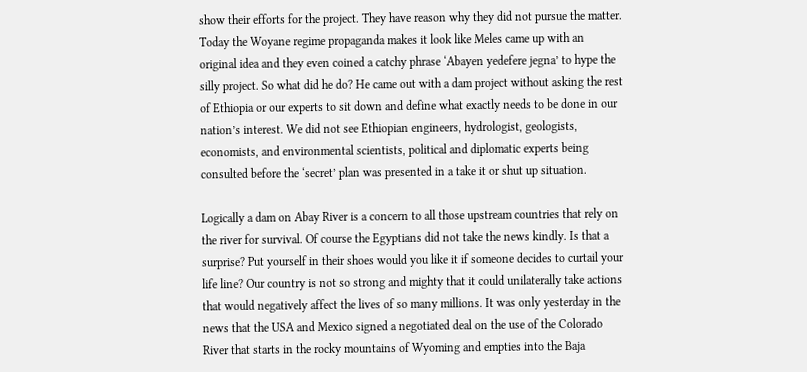show their efforts for the project. They have reason why they did not pursue the matter. Today the Woyane regime propaganda makes it look like Meles came up with an original idea and they even coined a catchy phrase ‘Abayen yedefere jegna’ to hype the silly project. So what did he do? He came out with a dam project without asking the rest of Ethiopia or our experts to sit down and define what exactly needs to be done in our nation’s interest. We did not see Ethiopian engineers, hydrologist, geologists, economists, and environmental scientists, political and diplomatic experts being consulted before the ‘secret’ plan was presented in a take it or shut up situation.

Logically a dam on Abay River is a concern to all those upstream countries that rely on the river for survival. Of course the Egyptians did not take the news kindly. Is that a surprise? Put yourself in their shoes would you like it if someone decides to curtail your life line? Our country is not so strong and mighty that it could unilaterally take actions that would negatively affect the lives of so many millions. It was only yesterday in the news that the USA and Mexico signed a negotiated deal on the use of the Colorado River that starts in the rocky mountains of Wyoming and empties into the Baja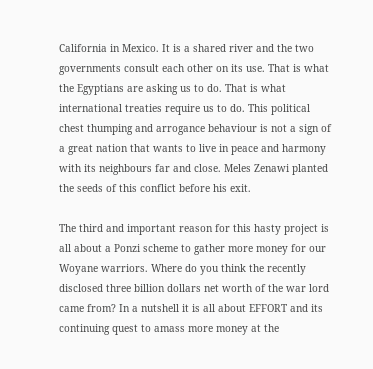California in Mexico. It is a shared river and the two governments consult each other on its use. That is what the Egyptians are asking us to do. That is what international treaties require us to do. This political chest thumping and arrogance behaviour is not a sign of a great nation that wants to live in peace and harmony with its neighbours far and close. Meles Zenawi planted the seeds of this conflict before his exit.

The third and important reason for this hasty project is all about a Ponzi scheme to gather more money for our Woyane warriors. Where do you think the recently disclosed three billion dollars net worth of the war lord came from? In a nutshell it is all about EFFORT and its continuing quest to amass more money at the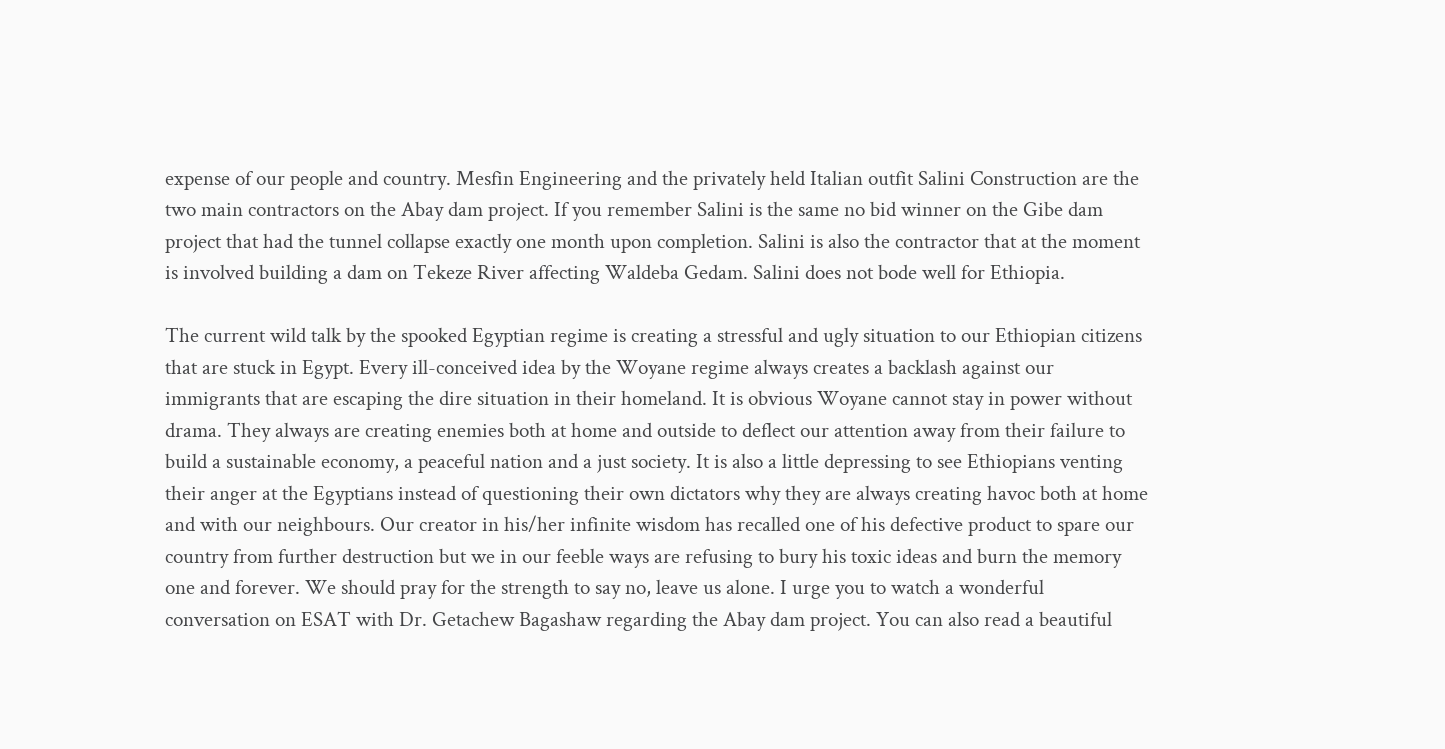expense of our people and country. Mesfin Engineering and the privately held Italian outfit Salini Construction are the two main contractors on the Abay dam project. If you remember Salini is the same no bid winner on the Gibe dam project that had the tunnel collapse exactly one month upon completion. Salini is also the contractor that at the moment is involved building a dam on Tekeze River affecting Waldeba Gedam. Salini does not bode well for Ethiopia.

The current wild talk by the spooked Egyptian regime is creating a stressful and ugly situation to our Ethiopian citizens that are stuck in Egypt. Every ill-conceived idea by the Woyane regime always creates a backlash against our immigrants that are escaping the dire situation in their homeland. It is obvious Woyane cannot stay in power without drama. They always are creating enemies both at home and outside to deflect our attention away from their failure to build a sustainable economy, a peaceful nation and a just society. It is also a little depressing to see Ethiopians venting their anger at the Egyptians instead of questioning their own dictators why they are always creating havoc both at home and with our neighbours. Our creator in his/her infinite wisdom has recalled one of his defective product to spare our country from further destruction but we in our feeble ways are refusing to bury his toxic ideas and burn the memory one and forever. We should pray for the strength to say no, leave us alone. I urge you to watch a wonderful conversation on ESAT with Dr. Getachew Bagashaw regarding the Abay dam project. You can also read a beautiful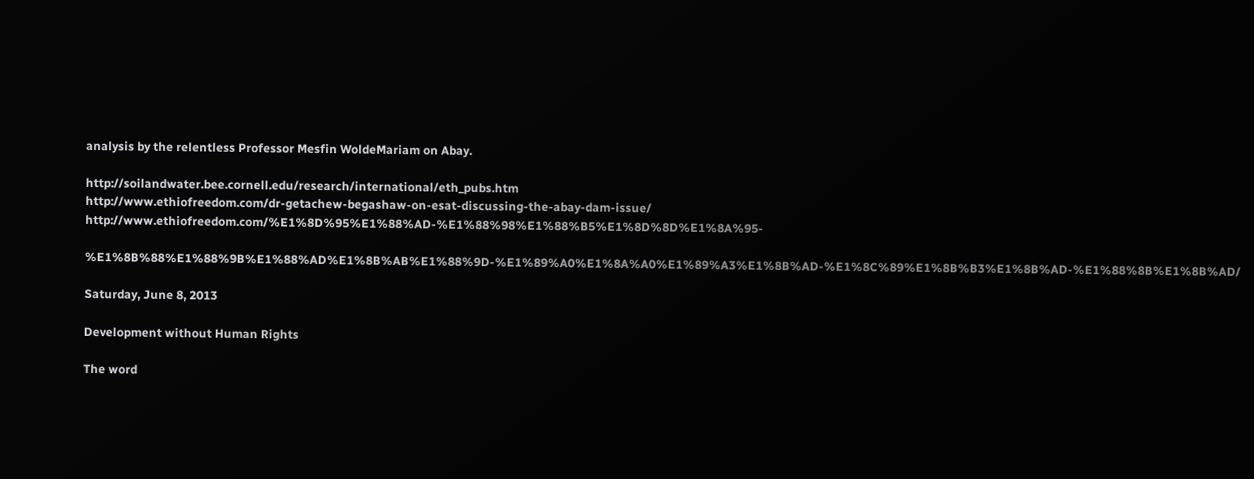analysis by the relentless Professor Mesfin WoldeMariam on Abay.

http://soilandwater.bee.cornell.edu/research/international/eth_pubs.htm
http://www.ethiofreedom.com/dr-getachew-begashaw-on-esat-discussing-the-abay-dam-issue/
http://www.ethiofreedom.com/%E1%8D%95%E1%88%AD-%E1%88%98%E1%88%B5%E1%8D%8D%E1%8A%95-

%E1%8B%88%E1%88%9B%E1%88%AD%E1%8B%AB%E1%88%9D-%E1%89%A0%E1%8A%A0%E1%89%A3%E1%8B%AD-%E1%8C%89%E1%8B%B3%E1%8B%AD-%E1%88%8B%E1%8B%AD/

Saturday, June 8, 2013

Development without Human Rights

The word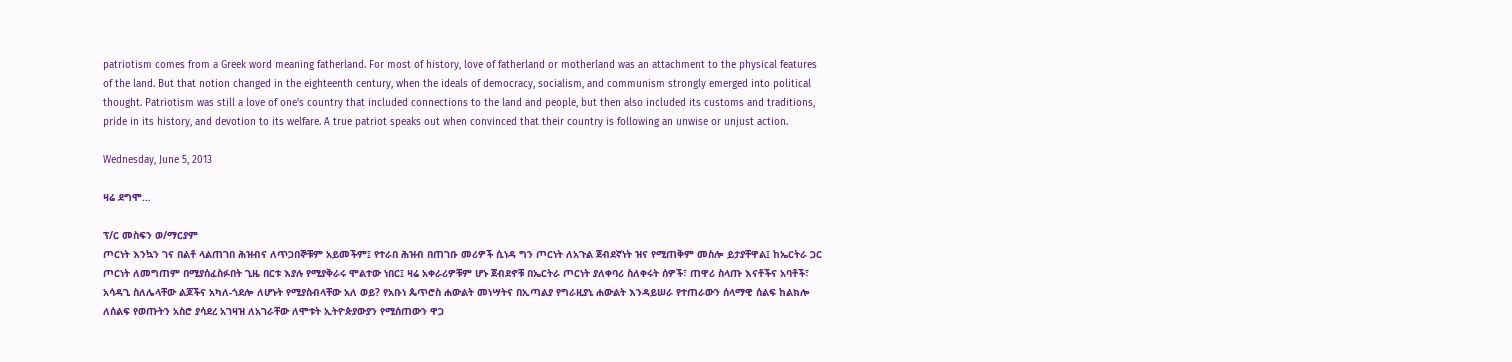patriotism comes from a Greek word meaning fatherland. For most of history, love of fatherland or motherland was an attachment to the physical features of the land. But that notion changed in the eighteenth century, when the ideals of democracy, socialism, and communism strongly emerged into political thought. Patriotism was still a love of one's country that included connections to the land and people, but then also included its customs and traditions, pride in its history, and devotion to its welfare. A true patriot speaks out when convinced that their country is following an unwise or unjust action.

Wednesday, June 5, 2013

ዛሬ ደግሞ…

ፕ/ር መስፍን ወ/ማርያም
ጦርነት እንኳን ገና በልቶ ላልጠገበ ሕዝብና ለጥጋበኞቹም አይመችም፤ የተራበ ሕዝብ በጠገቡ መሪዎች ሲነዳ ግን ጦርነት ለአጉል ጀብደኛነት ዝና የሚጠቅም መስሎ ይታያቸዋል፤ ከኤርትራ ጋር ጦርነት ለመግጠም በሚያሰፈስፉበት ጊዜ በርቱ እያሉ የሚያቅራሩ ሞልተው ነበር፤ ዛሬ አቀራሪዎቹም ሆኑ ጀብደኖቹ በኤርትራ ጦርነት ያለቀባሪ ስለቀሩት ሰዎች፣ ጠዋሪ ስላጡ እናቶችና አባቶች፣ አሳዳጊ ስለሌላቸው ልጆችና አካለ-ጎደሎ ለሆኑት የሚያስብላቸው አለ ወይ? የአቡነ ጴጥሮስ ሐውልት መነሣትና በኢጣልያ የግራዚያኒ ሐውልት እንዳይሠራ የተጠራውን ሰላማዊ ሰልፍ ከልክሎ ለሰልፍ የወጡትን አስሮ ያሳደረ አገዛዝ ለአገራቸው ለሞቱት ኢትዮጵያውያን የሚሰጠውን ዋጋ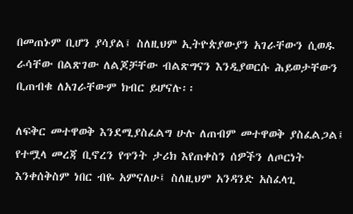በመጠኑም ቢሆን ያሳያል፤ ስለዚህም ኢትዮጵያውያን አገራቸውን ሲወዱ ራሳቸው በልጽገው ለልጆቻቸው ብልጽግናን እንዲያወርሱ ሕይወታቸውን ቢጠብቁ ለአገራቸውም ክብር ይሆናሉ፡፡

ለፍቅር መተዋወቅ እንደሚያስፈልግ ሁሉ ለጠብም መተዋወቅ ያስፈልጋል፤ የተሟላ መረጃ ቢኖረን የጥንት ታሪክ እየጠቀስን ሰዎችን ለጦርነት እንቀሰቅስም ነበር ብዬ አምናለሁ፤ ስለዚህም አንዳንድ አስፈላጊ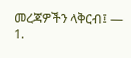መረጃዎችን ላቅርብ፤ —
1.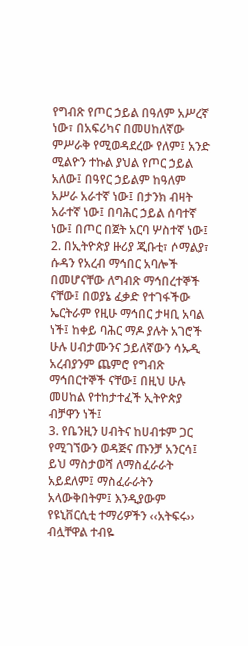የግብጽ የጦር ኃይል በዓለም አሥረኛ ነው፣ በአፍሪካና በመሀከለኛው ምሥራቅ የሚወዳደረው የለም፤ አንድ ሚልዮን ተኩል ያህል የጦር ኃይል አለው፤ በዓየር ኃይልም ከዓለም አሥራ አራተኛ ነው፤ በታንክ ብዛት አራተኛ ነው፤ በባሕር ኃይል ሰባተኛ ነው፤ በጦር በጀት አርባ ሦስተኛ ነው፤
2. በኢትዮጵያ ዙሪያ ጂቡቲ፣ ሶማልያ፣ ሱዳን የአረብ ማኅበር አባሎች በመሆናቸው ለግብጽ ማኅበረተኞች ናቸው፤ በወያኔ ፈቃድ የተገፋችው ኤርትራም የዚሁ ማኅበር ታዛቢ አባል ነች፤ ከቀይ ባሕር ማዶ ያሉት አገሮች ሁሉ ሀብታሙንና ኃይለኛውን ሳኡዲ አረብያንም ጨምሮ የግብጽ ማኅበርተኞች ናቸው፤ በዚህ ሁሉ መሀከል የተከታተፈች ኢትዮጵያ ብቻዋን ነች፤
3. የቤንዚን ሀብትና ከሀብቱም ጋር የሚገኘውን ወዳጅና ጡንቻ አንርሳ፤
ይህ ማስታወሻ ለማስፈራራት አይደለም፤ ማስፈራራትን አላውቅበትም፤ እንዲያውም የዩኒቨርሲቲ ተማሪዎችን ‹‹አትፍሩ›› ብሏቸዋል ተብዬ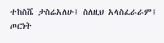ተከስሼ ታስሬአለሁ፤ ስለዚህ አላስፈራራም፤ ጦርነት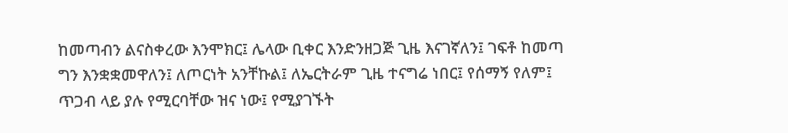ከመጣብን ልናስቀረው እንሞክር፤ ሌላው ቢቀር እንድንዘጋጅ ጊዜ እናገኛለን፤ ገፍቶ ከመጣ ግን እንቋቋመዋለን፤ ለጦርነት አንቸኩል፤ ለኤርትራም ጊዜ ተናግሬ ነበር፤ የሰማኝ የለም፤ ጥጋብ ላይ ያሉ የሚርባቸው ዝና ነው፤ የሚያገኙት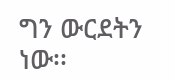ግን ውርደትን ነው፡፡